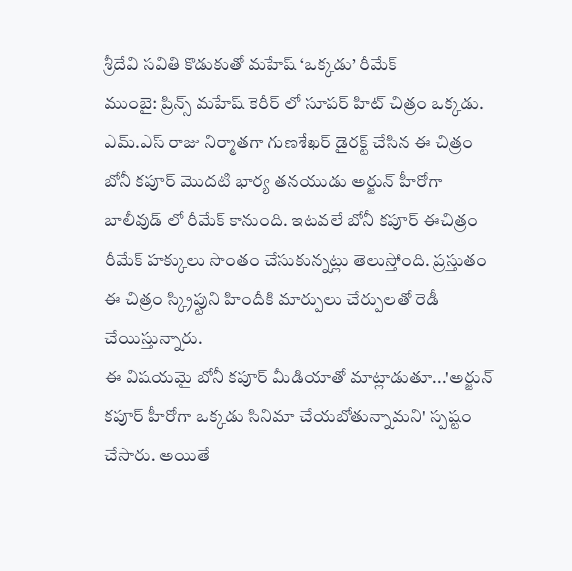శ్రీదేవి సవితి కొడుకుతో మహేష్ ‘ఒక్కడు’ రీమేక్
ముంబై: ప్రిన్స్ మహేష్ కెరీర్ లో సూపర్ హిట్ చిత్రం ఒక్కడు. ఎమ్.ఎస్ రాజు నిర్మాతగా గుణశేఖర్ డైరక్ట్ చేసిన ఈ చిత్రం బోనీ కపూర్ మొదటి భార్య తనయుడు అర్జున్ హీరోగా బాలీవుడ్ లో రీమేక్ కానుంది. ఇటవలే బోనీ కపూర్ ఈచిత్రం రీమేక్ హక్కులు సొంతం చేసుకున్నట్లు తెలుస్తోంది. ప్రస్తుతం ఈ చిత్రం స్క్రిప్టుని హిందీకి మార్పులు చేర్పులతో రెడీ చేయిస్తున్నారు.
ఈ విషయమై బోనీ కపూర్ మీడియాతో మాట్లాడుతూ...'అర్జున్ కపూర్ హీరోగా ఒక్కడు సినిమా చేయబోతున్నామని' స్పష్టం చేసారు. అయితే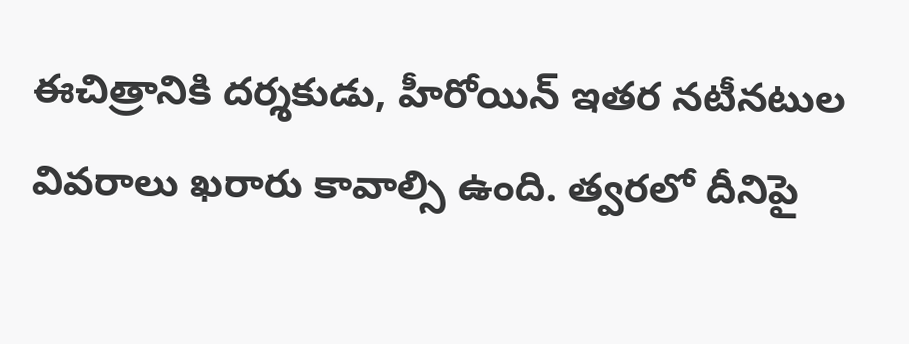ఈచిత్రానికి దర్శకుడు, హీరోయిన్ ఇతర నటీనటుల వివరాలు ఖరారు కావాల్సి ఉంది. త్వరలో దీనిపై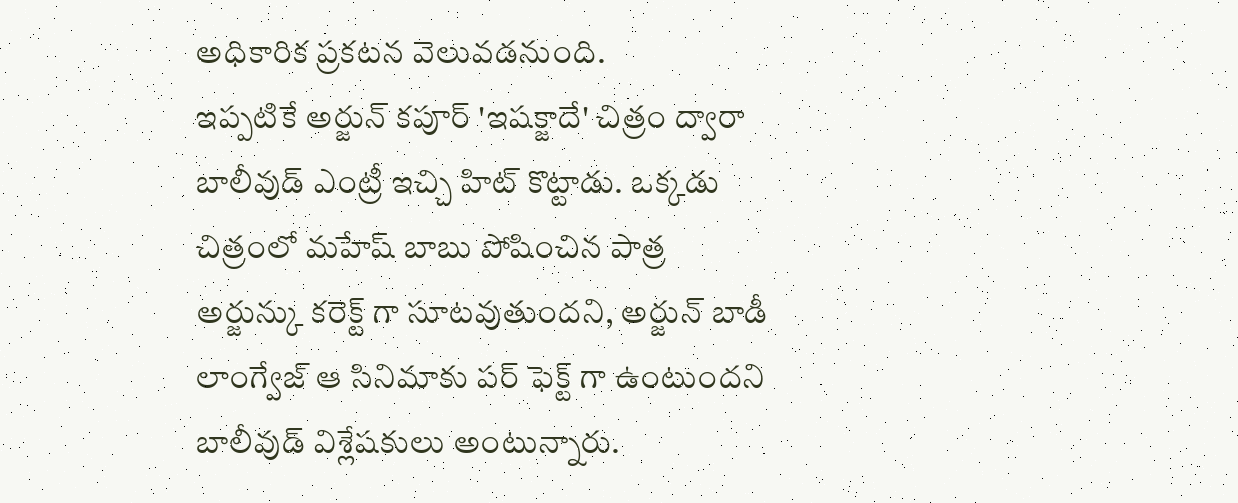అధికారిక ప్రకటన వెలువడనుంది.
ఇప్పటికే అర్జున్ కపూర్ 'ఇషక్జాదే' చిత్రం ద్వారా బాలీవుడ్ ఎంట్రీ ఇచ్చి హిట్ కొట్టాడు. ఒక్కడు చిత్రంలో మహేష్ బాబు పోషించిన పాత్ర అర్జున్కు కరెక్ట్ గా సూటవుతుందని, అర్జున్ బాడీ లాంగ్వేజ్ ఆ సినిమాకు పర్ ఫెక్ట్ గా ఉంటుందని బాలీవుడ్ విశ్లేషకులు అంటున్నారు.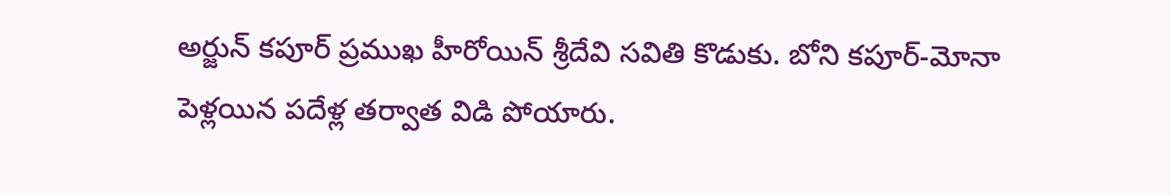అర్జున్ కపూర్ ప్రముఖ హీరోయిన్ శ్రీదేవి సవితి కొడుకు. బోని కపూర్-మోనా పెళ్లయిన పదేళ్ల తర్వాత విడి పోయారు.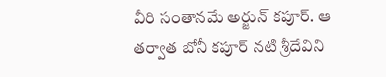వీరి సంతానమే అర్జున్ కపూర్. ఆ తర్వాత బోనీ కపూర్ నటి శ్రీదేవిని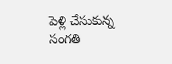పెళ్లి చేసుకున్న సంగతి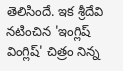తెలిసిందే. ఇక శ్రీదేవి నటించిన 'ఇంగ్లిష్ వింగ్లిష్' చిత్రం నిన్న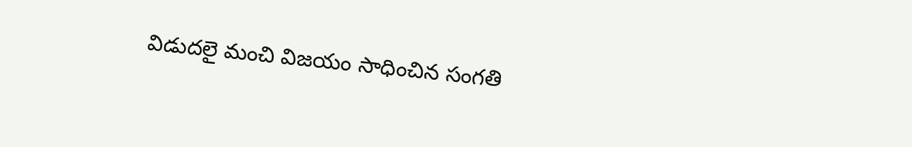విడుదలై మంచి విజయం సాధించిన సంగతి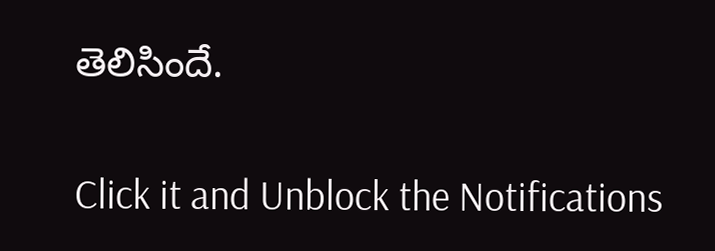తెలిసిందే.


Click it and Unblock the Notifications